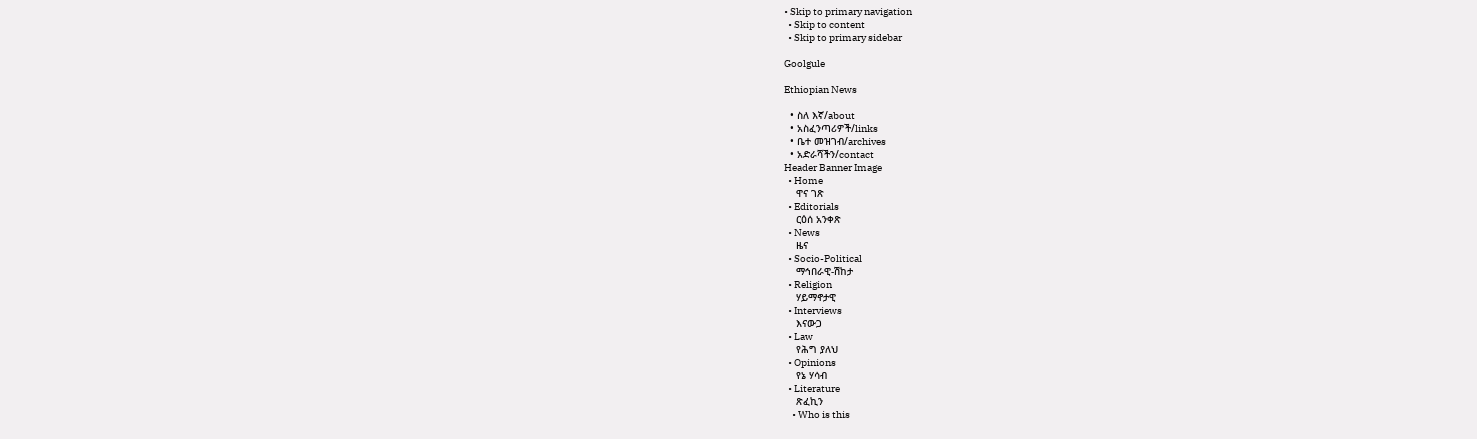• Skip to primary navigation
  • Skip to content
  • Skip to primary sidebar

Goolgule

Ethiopian News

  • ስለ እኛ/about
  • አስፈንጣሪዎች/links
  • ቤተ መዝገብ/archives
  • አድራሻችን/contact
Header Banner Image
  • Home
    ዋና ገጽ
  • Editorials
    ርዕሰ አንቀጽ
  • News
    ዜና
  • Socio-Political
    ማኅበራዊ-ሽከታ
  • Religion
    ሃይማኖታዊ
  • Interviews
    እናውጋ
  • Law
    የሕግ ያለህ
  • Opinions
    የኔ ሃሳብ
  • Literature
    ጽፈኪን
    • Who is this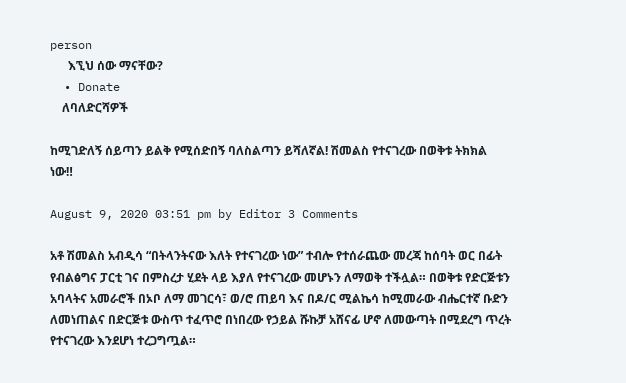person
      እኚህ ሰው ማናቸው?
  • Donate
    ለባለድርሻዎች

ከሚገድለኝ ሰይጣን ይልቅ የሚሰድበኝ ባለስልጣን ይሻለኛል! ሽመልስ የተናገረው በወቅቱ ትክክል ነው‼

August 9, 2020 03:51 pm by Editor 3 Comments

አቶ ሽመልስ አብዲሳ “በትላንትናው እለት የተናገረው ነው” ተብሎ የተሰራጨው መረጃ ከሰባት ወር በፊት የብልፅግና ፓርቲ ገና በምስረታ ሂደት ላይ እያለ የተናገረው መሆኑን ለማወቅ ተችሏል። በወቅቱ የድርጅቱን አባላትና አመራሮች በኦቦ ለማ መገርሳ፣ ወ/ሮ ጠይባ እና በዶ/ር ሚልኬሳ ከሚመራው ብሔርተኛ ቡድን ለመነጠልና በድርጅቱ ውስጥ ተፈጥሮ በነበረው የኃይል ሹኩቻ አሸናፊ ሆኖ ለመውጣት በሚደረግ ጥረት የተናገረው እንደሆነ ተረጋግጧል።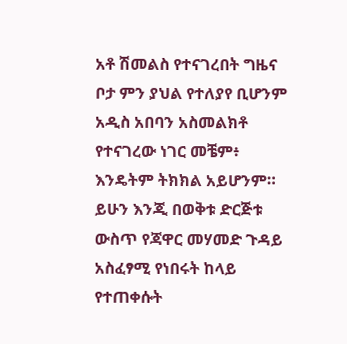አቶ ሽመልስ የተናገረበት ግዜና ቦታ ምን ያህል የተለያየ ቢሆንም አዲስ አበባን አስመልክቶ የተናገረው ነገር መቼም፥ እንዴትም ትክክል አይሆንም። ይሁን እንጂ በወቅቱ ድርጅቱ ውስጥ የጃዋር መሃመድ ጉዳይ አስፈፃሚ የነበሩት ከላይ የተጠቀሱት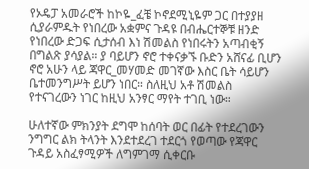የኦዴፓ አመራሮች ከኮዬ_ፈቼ ኮኖደሚኒዬም ጋር በተያያዘ ሲያራምዱት የነበረው አቋምና ጉዳዩ በብሔርተኞቹ ዘንድ የነበረው ድጋፍ ሲታሰብ እነ ሽመልስ የነበሩትን አጣብቂኝ በግልጽ ያሳያል። ያ ባይሆን ኖሮ ተቀናቃኙ ቡድን አሸናፊ ቢሆን ኖሮ አሁን ላይ ጃዋር_መሃመድ መገኛው እስር ቤት ሳይሆን ቤተመንግሥት ይሆን ነበር። ስለዚህ አቶ ሽመልስ የተናገረውን ነገር ከዚህ አንፃር ማየት ተገቢ ነው።

ሁለተኛው ምክንያት ደግሞ ከሰባት ወር በፊት የተደረገውን ንግግር ልክ ትላንት እንደተደረገ ተደርጎ የወጣው የጃዋር ጉዳይ አስፈፃሚዎች ለግምገማ ሲቀርቡ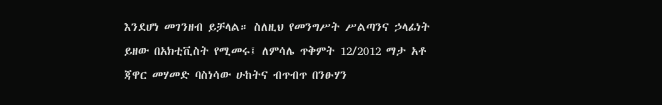እንደሆነ መገንዘብ ይቻላል። ስለዚህ የመንግሥት ሥልጣንና ኃላፊነት ይዘው በአክቲቪስት የሚመሩ፤ ለምሳሌ ጥቅምት 12/2012 ማታ አቶ ጃዋር መሃመድ ባስነሳው ሁከትና ብጥብጥ በንፁሃን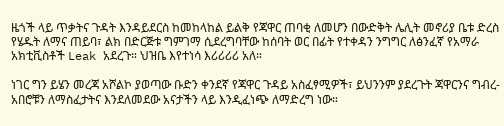ዜጎች ላይ ጥቃትና ጉዳት እንዳይደርስ ከመከላከል ይልቅ የጃዋር ጠባቂ ለመሆን በውድቅት ሌሊት መኖሪያ ቤቱ ድረስ የሄዱት ለማና ጠይባ፣ ልክ በድርጅቱ ግምገማ ሲደረግባቸው ከሰባት ወር በፊት የተቀዳን ንግግር ለፅንፈኛ የአማራ አክቲቪስቶች Leak አደረጉ። ህዝቤ እየተነሳ እሪሪሪሪ አለ።

ነገር ግን ይሄን መረጃ አሾልኮ ያወጣው ቡድን ቀንደኛ የጃዋር ጉዳይ አስፈፃሚዎች፣ ይህንንም ያደረጉት ጃዋርንና ግብረ-አበሮቹን ለማስፈታትና እንደለመደው አናታችን ላይ እንዲፈነጭ ለማድረግ ነው።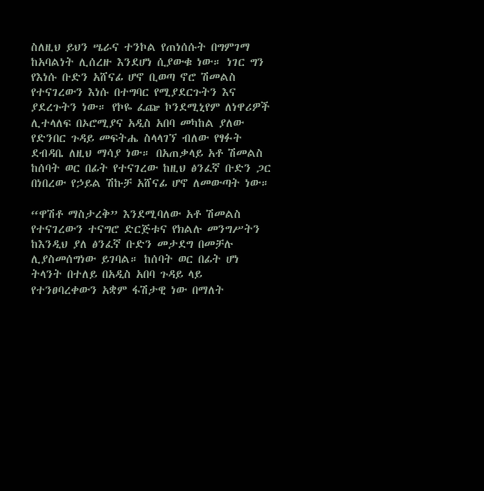ስለዚህ ይህን ሤራና ተንኮል የጠነሰሱት በግምገማ ከአባልነት ሊሰረዙ እንደሆነ ሲያውቁ ነው። ነገር ግን የእነሱ ቡድን አሸናፊ ሆኖ ቢወጣ ኖሮ ሽመልስ የተናገረውን እነሱ በተግባር የሚያደርጉትን እና ያደረጉትን ነው። የኮዬ ፈጬ ኮንደሚኒየም ለነዋሪዎች ሊተላለፍ በኦሮሚያና አዲስ አበባ መካከል ያለው የድንበር ጉዳይ መፍትሔ ስላላገኘ ብለው የፃፉት ደብዳቤ ለዚህ ማሳያ ነው። በአጠቃላይ አቶ ሽመልስ ከሰባት ወር በፊት የተናገረው ከዚህ ፅንፈኛ ቡድን ጋር በነበረው የኃይል ሽኩቻ አሸናፊ ሆኖ ለመውጣት ነው።

“ዋሽቶ ማስታረቅ” እንደሚባለው አቶ ሽመልስ የተናገረውን ተናግሮ ድርጅቱና የክልሉ መንግሥትን ከእንዲህ ያለ ፅንፈኛ ቡድን መታደግ በመቻሉ ሊያስመሰግነው ይገባል። ከሰባት ወር በፊት ሆነ ትላንት በተለይ በአዲስ አበባ ጉዳይ ላይ የተንፀባረቀውን አቋም ፋሽታዊ ነው በማለት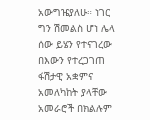አውግዤያለሁ። ነገር ግን ሽመልስ ሆነ ሌላ ሰው ይሄን የተናገረው በእውን የተረጋገጠ ፋሽታዊ አቋምና አመለካከት ያላቸው አመራሮች በክልሉም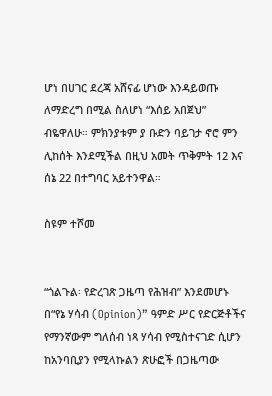ሆነ በሀገር ደረጃ አሸናፊ ሆነው እንዳይወጡ ለማድረግ በሚል ስለሆነ “እሰይ አበጀህ” ብዬዋለሁ። ምክንያቱም ያ ቡድን ባይገታ ኖሮ ምን ሊከሰት እንደሚችል በዚህ አመት ጥቅምት 12 እና ሰኔ 22 በተግባር አይተንዋል።

ስዩም ተሾመ


“ጎልጉል፡ የድረገጽ ጋዜጣ የሕዝብ” እንደመሆኑ በ“የኔ ሃሳብ (Opinion)” ዓምድ ሥር የድርጅቶችና የማንኛውም ግለሰብ ነጻ ሃሳብ የሚስተናገድ ሲሆን ከአንባቢያን የሚላኩልን ጽሁፎች በጋዜጣው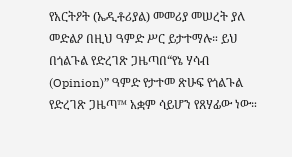የአርትዖት (ኤዲቶሪያል) መመሪያ መሠረት ያለ መድልዖ በዚህ ዓምድ ሥር ይታተማሉ። ይህ በጎልጉል የድረገጽ ጋዜጣበ“የኔ ሃሳብ (Opinion)” ዓምድ የታተመ ጽሁፍ የጎልጉል የድረገጽ ጋዜጣ™ አቋም ሳይሆን የጸሃፊው ነው።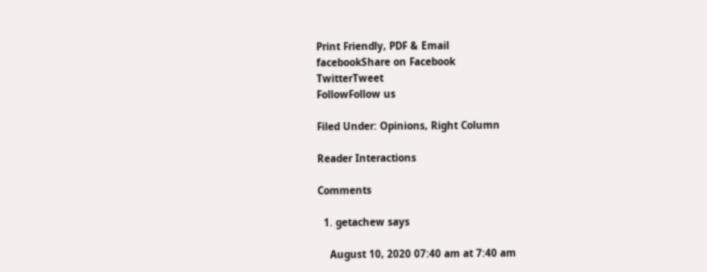Print Friendly, PDF & Email
facebookShare on Facebook
TwitterTweet
FollowFollow us

Filed Under: Opinions, Right Column

Reader Interactions

Comments

  1. getachew says

    August 10, 2020 07:40 am at 7:40 am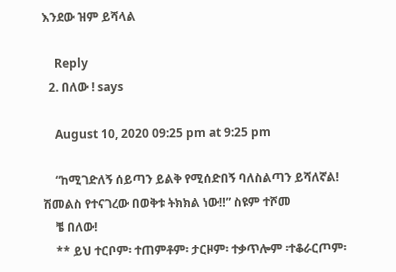እንደው ዝም ይሻላል

    Reply
  2. በለው ! says

    August 10, 2020 09:25 pm at 9:25 pm

    “ከሚገድለኝ ሰይጣን ይልቅ የሚሰድበኝ ባለስልጣን ይሻለኛል! ሽመልስ የተናገረው በወቅቱ ትክክል ነው‼” ስዩም ተሾመ
    ቼ በለው!
    ** ይህ ተርቦም፡ ተጠምቶም፡ ታርዞም፡ ተቃጥሎም ፡ተቆራርጦም፡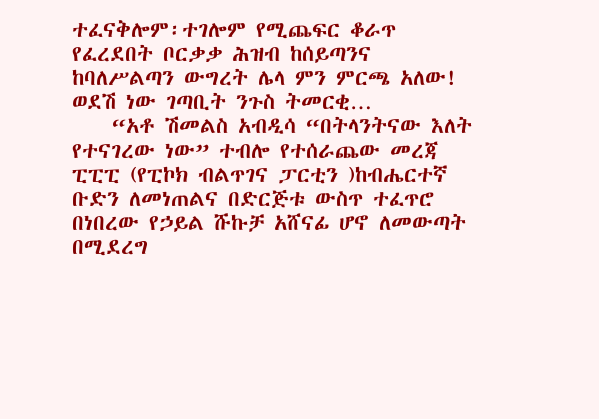ተፈናቅሎም፡ተገሎም የሚጨፍር ቆራጥ የፈረደበት ቦርቃቃ ሕዝብ ከሰይጣንና ከባለሥልጣን ውግረት ሌላ ምን ምርጫ አለው! ወደሽ ነው ገጣቢት ንጉስ ትመርቂ…
    “አቶ ሽመልስ አብዲሳ “በትላንትናው እለት የተናገረው ነው” ተብሎ የተሰራጨው መረጃ ፒፒፒ (የፒኮክ ብልጥገና ፓርቲን )ከብሔርተኛ ቡድን ለመነጠልና በድርጅቱ ውስጥ ተፈጥሮ በነበረው የኃይል ሹኩቻ አሸናፊ ሆኖ ለመውጣት በሚደረግ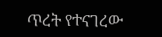ጥረት የተናገረው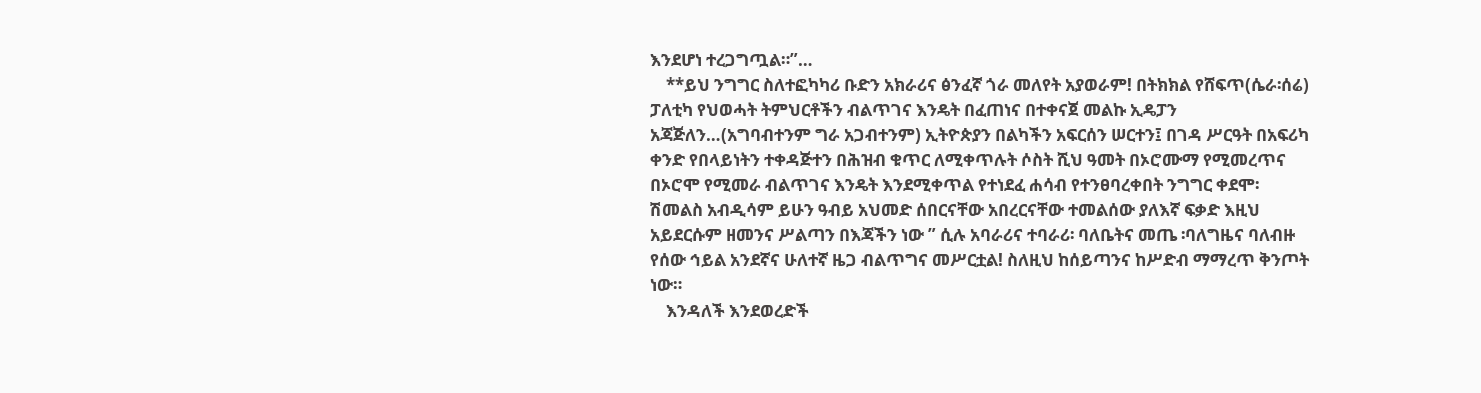እንደሆነ ተረጋግጧል።”…
    **ይህ ንግግር ስለተፎካካሪ ቡድን አክራሪና ፅንፈኛ ጎራ መለየት አያወራም! በትክክል የሸፍጥ(ሴራ፡ሰሬ) ፓለቲካ የህወሓት ትምህርቶችን ብልጥገና እንዴት በፈጠነና በተቀናጀ መልኩ ኢዴፓን አጃጅለን…(አግባብተንም ግራ አጋብተንም) ኢትዮጵያን በልካችን አፍርሰን ሠርተን፤ በገዳ ሥርዓት በአፍሪካ ቀንድ የበላይነትን ተቀዳጅተን በሕዝብ ቁጥር ለሚቀጥሉት ሶስት ሺህ ዓመት በኦሮሙማ የሚመረጥና በኦሮሞ የሚመራ ብልጥገና እንዴት እንደሚቀጥል የተነደፈ ሐሳብ የተንፀባረቀበት ንግግር ቀደሞ፡ ሽመልስ አብዲሳም ይሁን ዓብይ አህመድ ሰበርናቸው አበረርናቸው ተመልሰው ያለእኛ ፍቃድ እዚህ አይደርሱም ዘመንና ሥልጣን በእጃችን ነው ” ሲሉ አባራሪና ተባራሪ፡ ባለቤትና መጤ ፡ባለግዜና ባለብዙ የሰው ኅይል አንደኛና ሁለተኛ ዜጋ ብልጥግና መሥርቷል! ስለዚህ ከሰይጣንና ከሥድብ ማማረጥ ቅንጦት ነው።
    እንዳለች እንደወረድች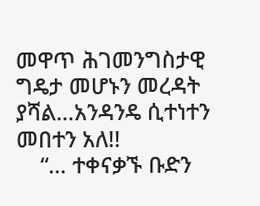መዋጥ ሕገመንግስታዊ ግዴታ መሆኑን መረዳት ያሻል…አንዳንዴ ሲተነተን መበተን አለ!!
    “… ተቀናቃኙ ቡድን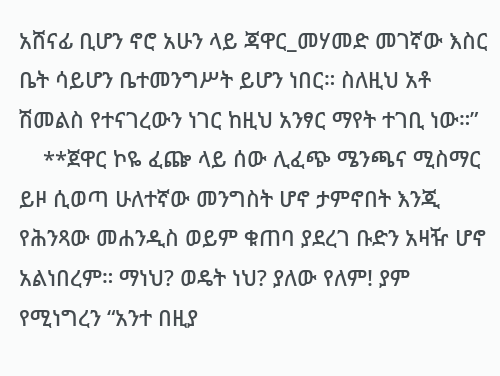አሸናፊ ቢሆን ኖሮ አሁን ላይ ጃዋር_መሃመድ መገኛው እስር ቤት ሳይሆን ቤተመንግሥት ይሆን ነበር። ስለዚህ አቶ ሽመልስ የተናገረውን ነገር ከዚህ አንፃር ማየት ተገቢ ነው።”
    **ጀዋር ኮዬ ፈጬ ላይ ሰው ሊፈጭ ሜንጫና ሚስማር ይዞ ሲወጣ ሁለተኛው መንግስት ሆኖ ታምኖበት እንጂ የሕንጻው መሐንዲስ ወይም ቁጠባ ያደረገ ቡድን አዛዥ ሆኖ አልነበረም። ማነህ? ወዴት ነህ? ያለው የለም! ያም የሚነግረን “አንተ በዚያ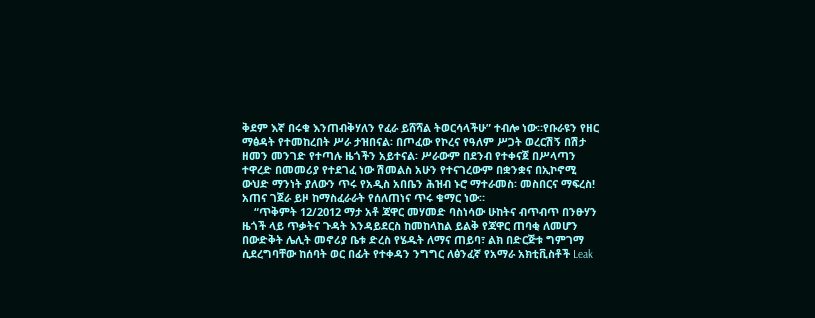ቅደም እኛ በሩቁ እንጠብቅሃለን የፈራ ይሸሻል ትወርሳላችሁ” ተብሎ ነው።የቡራዩን የዘር ማፅዳት የተመከረበት ሥራ ታዝበናል፡ በጦፈው የኮረና የዓለም ሥጋት ወረርሽኝ በሽታ ዘመን መንገድ የተጣሉ ዜጎችን አይተናል፡ ሥራውም በደንብ የተቀናጀ በሥላጣን ተዋረድ በመመሪያ የተደገፈ ነው ሽመልስ አሁን የተናገረውም በቋንቋና በኢኮኖሚ ውህድ ማንነት ያለውን ጥሩ የአዲስ አበቤን ሕዝብ ኑሮ ማተራመስ፡ መስበርና ማፍረስ! አጠና ገጀራ ይዞ ከማስፈራራት የሰለጠነና ጥሩ ቁማር ነው።
    “ጥቅምት 12/2012 ማታ አቶ ጃዋር መሃመድ ባስነሳው ሁከትና ብጥብጥ በንፁሃን ዜጎች ላይ ጥቃትና ጉዳት እንዳይደርስ ከመከላከል ይልቅ የጃዋር ጠባቂ ለመሆን በውድቅት ሌሊት መኖሪያ ቤቱ ድረስ የሄዱት ለማና ጠይባ፣ ልክ በድርጅቱ ግምገማ ሲደረግባቸው ከሰባት ወር በፊት የተቀዳን ንግግር ለፅንፈኛ የአማራ አክቲቪስቶች Leak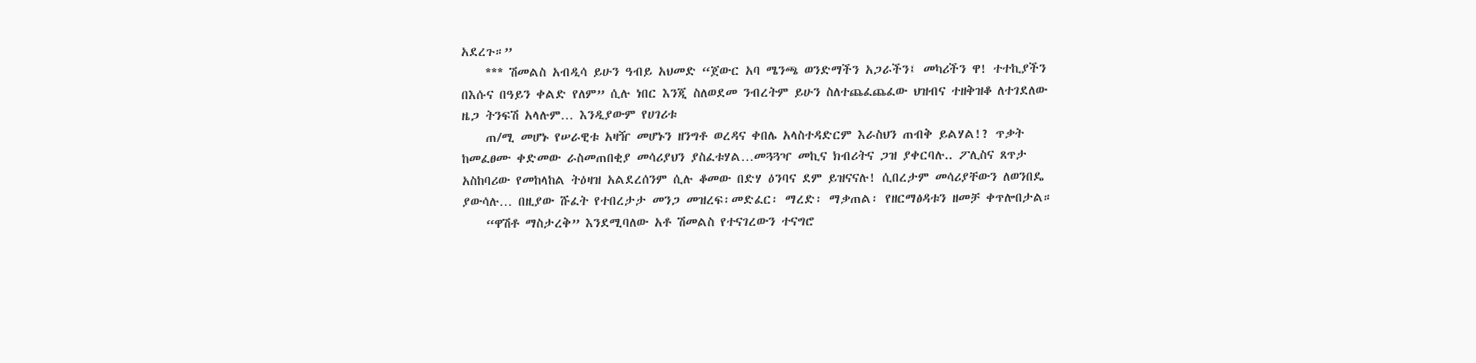አደረጉ።”
    *** ሽመልስ አብዲሳ ይሁን ዓብይ አህመድ “ጀውር አባ ሜንጫ ወንድማችን አጋራችን፤ መካሪችን ዋ! ተተኪያችን በእሱና በዓይን ቀልድ የለም” ሲሉ ነበር እንጂ ስለወደመ ንብረትም ይሁን ስለተጨፈጨፈው ህዝብና ተዘቅዝቆ ለተገደለው ዜጋ ትንፍሽ አላሉም… እንዲያውም የሀገሪቱ
    ጠ/ሚ መሆኑ የሠራዊቱ አዛዥ መሆኑን ዘንግቶ ወረዳና ቀበሌ አላስተዳድርም እራስህን ጠብቅ ይልሃል!? ጥቃት ከመፈፀሙ ቀድመው ራስመጠበቂያ መሳሪያህን ያስፈቱሃል…መጓጓዣ መኪና ክብሪትና ጋዝ ያቀርባሉ.. ፖሊስና ጸጥታ አስከባሪው የመከላከል ትዕዛዝ አልደረሰንም ሲሉ ቆመው በድሃ ዕንባና ደም ይዝናናሉ! ሲበረታም መሳሪያቸውን ለወንበዴ ያውሳሉ… በዚያው ሹፈት የተበረታታ መንጋ መዝረፍ፡መድፈር፡ ማረድ፡ ማቃጠል፡ የዘርማፅዳቱን ዘመቻ ቀጥሎበታል።
    “ዋሽቶ ማስታረቅ” እንደሚባለው አቶ ሽመልስ የተናገረውን ተናግሮ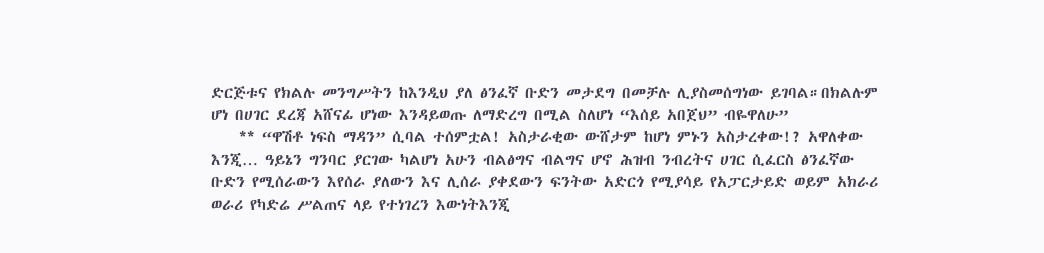ድርጅቱና የክልሉ መንግሥትን ከእንዲህ ያለ ፅንፈኛ ቡድን መታደግ በመቻሉ ሊያስመሰግነው ይገባል።በክልሉም ሆነ በሀገር ደረጃ አሸናፊ ሆነው እንዳይወጡ ለማድረግ በሚል ስለሆነ “እሰይ አበጀህ” ብዬዋለሁ”
    ** “ዋሽቶ ነፍስ ማዳን” ሲባል ተሰምቷል! አስታራቂው ውሸታም ከሆነ ምኑን አስታረቀው!? አዋለቀው እንጂ… ዓይኔን ግንባር ያርገው ካልሆነ አሁን ብልፅግና ብልግና ሆኖ ሕዝብ ንብረትና ሀገር ሲፈርስ ፅንፈኛው ቡድን የሚሰራውን እየሰራ ያለውን እና ሊሰራ ያቀደውን ፍንትው አድርጎ የሚያሳይ የአፓርታይድ ወይም አክራሪ ወራሪ የካድሬ ሥልጠና ላይ የተነገረን እውነትእንጂ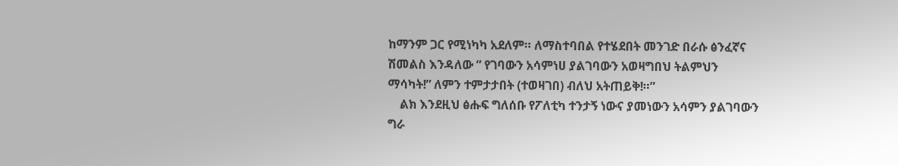ከማንም ጋር የሚነካካ አደለም። ለማስተባበል የተሄደበት መንገድ በራሱ ፅንፈኛና ሽመልስ እንዳለው ” የገባውን አሳምነሀ ያልገባውን አወዛግበህ ትልምህን ማሳካት!” ለምን ተምታታበት (ተወዛገበ) ብለህ አትጠይቅ!።”
    ልክ እንደዚህ ፅሑፍ ግለሰቡ የፖለቲካ ተንታኝ ነውና ያመነውን አሳምን ያልገባውን ግራ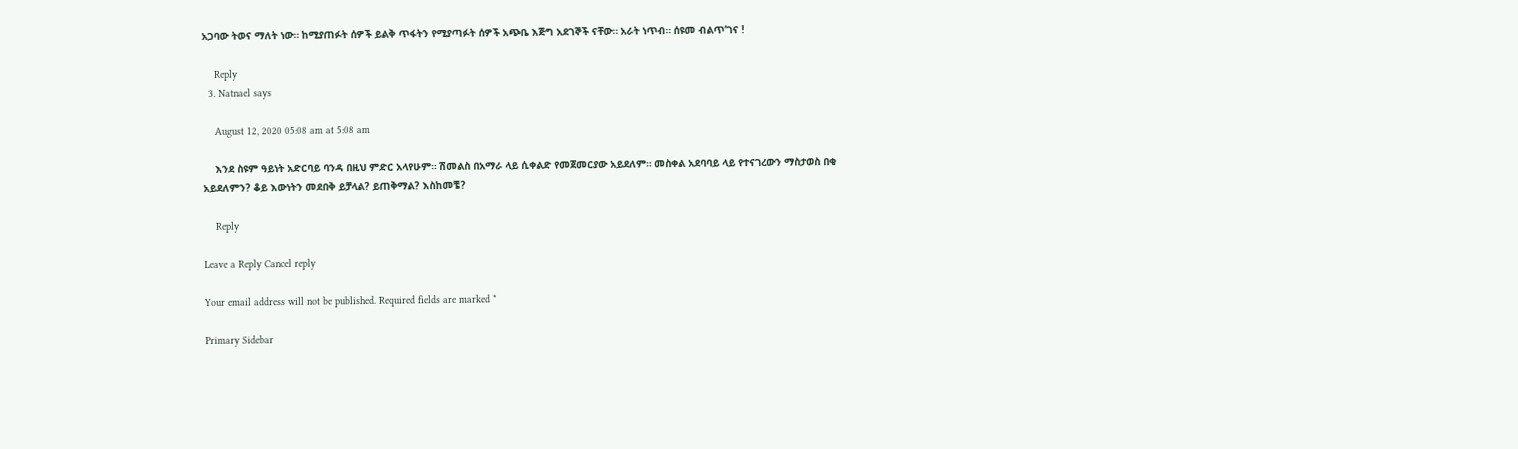አጋባው ትወና ማለት ነው። ከሚያጠፉት ሰዎች ይልቅ ጥፋትን የሚያጣፉት ሰዎች አጭቤ እጅግ አደገኞች ናቸው። አራት ነጥብ። ሰዩመ ብልጥ’ገና !

    Reply
  3. Natnael says

    August 12, 2020 05:08 am at 5:08 am

    እንደ ስዩም ዓይነት አድርባይ ባንዳ በዚህ ምድር አላየሁም። ሽመልስ በአማራ ላይ ሲቀልድ የመጀመርያው አይደለም። መስቀል አደባባይ ላይ የተናገረውን ማስታወስ በቂ አይደለምን? ቆይ እውነትን መደበቅ ይቻላል? ይጠቅማል? እስከመቼ?

    Reply

Leave a Reply Cancel reply

Your email address will not be published. Required fields are marked *

Primary Sidebar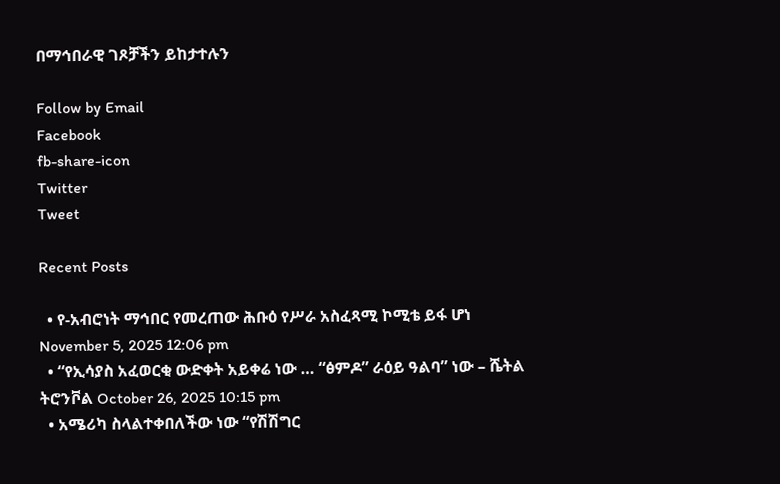በማኅበራዊ ገጾቻችን ይከታተሉን

Follow by Email
Facebook
fb-share-icon
Twitter
Tweet

Recent Posts

  • የ-አብሮነት ማኅበር የመረጠው ሕቡዕ የሥራ አስፈጻሚ ኮሚቴ ይፋ ሆነ November 5, 2025 12:06 pm
  • “የኢሳያስ አፈወርቂ ውድቀት አይቀሬ ነው … “ፅምዶ” ራዕይ ዓልባ” ነው – ሼትል ትሮንቮል October 26, 2025 10:15 pm
  • አሜሪካ ስላልተቀበለችው ነው “የሽሽግር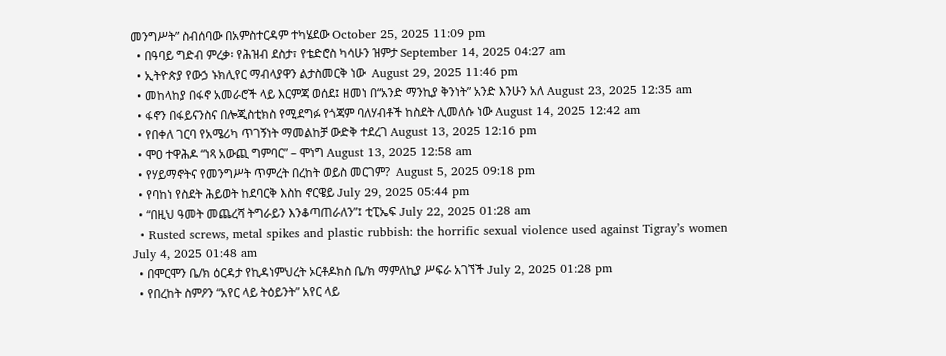መንግሥት” ስብሰባው በአምስተርዳም ተካሄደው October 25, 2025 11:09 pm
  • በዓባይ ግድብ ምረቃ፡ የሕዝብ ደስታ፣ የቴድሮስ ካሳሁን ዝምታ September 14, 2025 04:27 am
  • ኢትዮጵያ የውኃ ኑክሊየር ማብላያዋን ልታስመርቅ ነው  August 29, 2025 11:46 pm
  • መከላከያ በፋኖ አመራሮች ላይ እርምጃ ወሰደ፤ ዘመነ በ“አንድ ማንኪያ ቅንነት” አንድ እንሁን አለ August 23, 2025 12:35 am
  • ፋኖን በፋይናንስና በሎጂስቲክስ የሚደግፉ የጎጃም ባለሃብቶች ከስደት ሊመለሱ ነው August 14, 2025 12:42 am
  • የበቀለ ገርባ የአሜሪካ ጥገኝነት ማመልከቻ ውድቅ ተደረገ August 13, 2025 12:16 pm
  • ሞዐ ተዋሕዶ “ነጻ አውጪ ግምባር” – ሞነግ August 13, 2025 12:58 am
  • የሃይማኖትና የመንግሥት ጥምረት በረከት ወይስ መርገም?  August 5, 2025 09:18 pm
  • የባከነ የስደት ሕይወት ከደባርቅ እስከ ኖርዌይ July 29, 2025 05:44 pm
  • “በዚህ ዓመት መጨረሻ ትግራይን እንቆጣጠራለን”፤ ቲፒኤፍ July 22, 2025 01:28 am
  • Rusted screws, metal spikes and plastic rubbish: the horrific sexual violence used against Tigray’s women July 4, 2025 01:48 am
  • በሞርሞን ቤ/ክ ዕርዳታ የኪዳነምህረት ኦርቶዶክስ ቤ/ክ ማምለኪያ ሥፍራ አገኘች July 2, 2025 01:28 pm
  • የበረከት ስምዖን “አየር ላይ ትዕይንት” አየር ላይ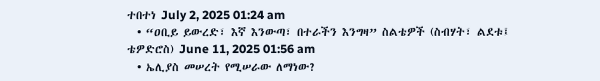ተበተነ July 2, 2025 01:24 am
  • “ዐቢይ ይውረድ፣ እኛ እንውጣ፣ በተራችን እንግዛ” ስልቴዎች (ስብሃት፣ ልደቱ፤ ቴዎድሮስ) June 11, 2025 01:56 am
  • ኤሊያስ መሠረት የሚሠራው ለማነው?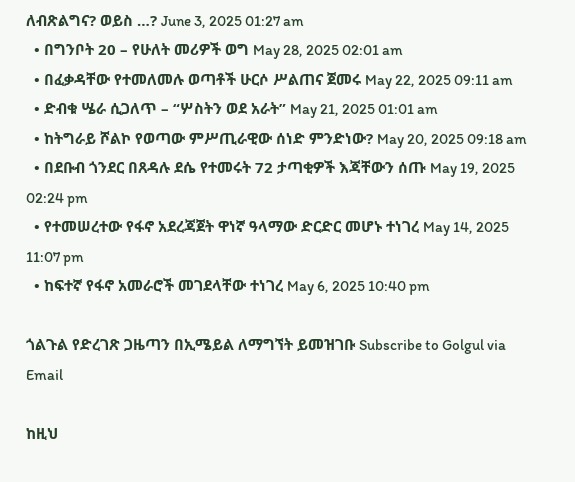ለብጽልግና? ወይስ …? June 3, 2025 01:27 am
  • በግንቦት 20 – የሁለት መሪዎች ወግ May 28, 2025 02:01 am
  • በፈቃዳቸው የተመለመሉ ወጣቶች ሁርሶ ሥልጠና ጀመሩ May 22, 2025 09:11 am
  • ድብቁ ሤራ ሲጋለጥ – “ሦስትን ወደ አራት” May 21, 2025 01:01 am
  • ከትግራይ ሾልኮ የወጣው ምሥጢራዊው ሰነድ ምንድነው? May 20, 2025 09:18 am
  • በደቡብ ጎንደር በጸዳሉ ደሴ የተመሩት 72 ታጣቂዎች እጃቸውን ሰጡ May 19, 2025 02:24 pm
  • የተመሠረተው የፋኖ አደረጃጀት ዋነኛ ዓላማው ድርድር መሆኑ ተነገረ May 14, 2025 11:07 pm
  • ከፍተኛ የፋኖ አመራሮች መገደላቸው ተነገረ May 6, 2025 10:40 pm

ጎልጉል የድረገጽ ጋዜጣን በኢሜይል ለማግኘት ይመዝገቡ Subscribe to Golgul via Email

ከዚህ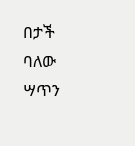በታች ባለው ሣጥን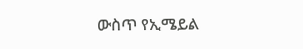ውስጥ የኢሜይል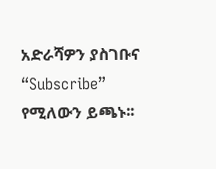አድራሻዎን ያስገቡና “Subscribe” የሚለውን ይጫኑ፡፡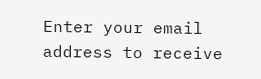Enter your email address to receive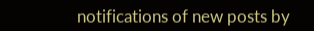notifications of new posts by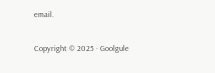email.

Copyright © 2025 · Goolgule